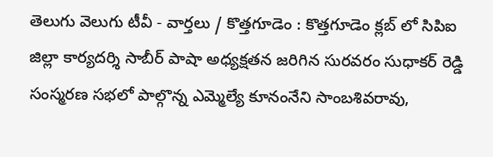తెలుగు వెలుగు టీవీ - వార్తలు / కొత్తగూడెం : కొత్తగూడెం క్లబ్ లో సిపిఐ జిల్లా కార్యదర్శి సాబీర్ పాషా అధ్యక్షతన జరిగిన సురవరం సుధాకర్ రెడ్డి సంస్మరణ సభలో పాల్గొన్న ఎమ్మెల్యే కూనంనేని సాంబశివరావు,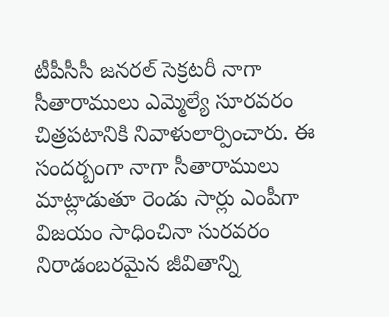టీపీసీసీ జనరల్ సెక్రటరీ నాగా సీతారాములు ఎమ్మెల్యే సూరవరం చిత్రపటానికి నివాళులార్పించారు. ఈ సందర్బంగా నాగా సీతారాములు మాట్లాడుతూ రెండు సార్లు ఎంపీగా విజయం సాధించినా సురవరం నిరాడంబరమైన జీవితాన్ని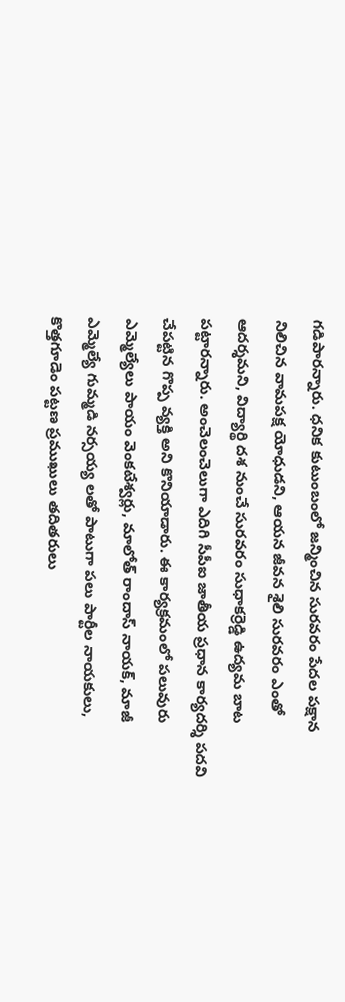గడిపారన్నారు. ధనిక కుటుంబంలో జన్మించిన సురవరం పేదల పక్షాన నిలిచిన వామపక్ష యోధుడని, ఆయన జీవన శైలి సురవరం ఎంతో ఆదర్శమని, విద్యార్థి దశ నుంచే సురవరం సుధాకర్రెడ్డి ఉద్యమ బాట పట్టారన్నారు. అంచెలంచెలుగా ఎదిగి సీపీఐ జాతీయ ప్రధాన కార్యదర్శి పదవి చేపట్టిన గొప్ప వ్యక్తి అని కొనియాడారు. ఈ కార్యక్రమంలో పలువురు ఎమ్మెల్యేలు పాయం వెంకటేశ్వర్లు, మాలోత్ రాందాస్ నాయక్, మాజీ ఎమ్మెల్యే గుమ్మడి నర్సయ్య లతో పాటుగా పలు పార్టీల నాయకులు, కొత్తగూడెం పట్టణ ప్రముఖులు తదితరులు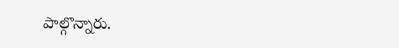పాల్గొన్నారు.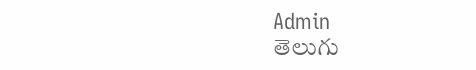Admin
తెలుగు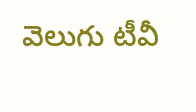వెలుగు టీవీ